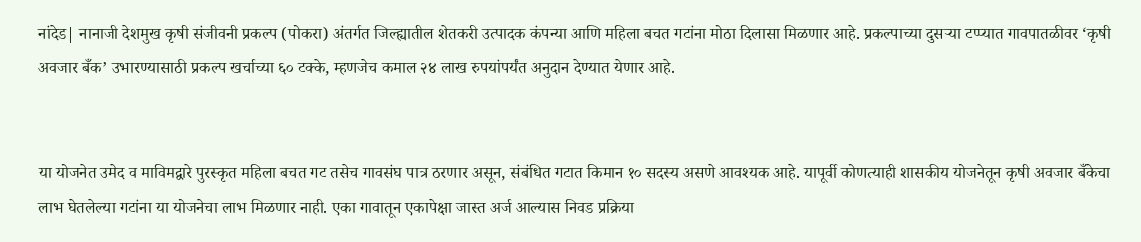नांदेड| नानाजी देशमुख कृषी संजीवनी प्रकल्प (पोकरा) अंतर्गत जिल्ह्यातील शेतकरी उत्पादक कंपन्या आणि महिला बचत गटांना मोठा दिलासा मिळणार आहे. प्रकल्पाच्या दुसऱ्या टप्प्यात गावपातळीवर ‘कृषी अवजार बँक’ उभारण्यासाठी प्रकल्प खर्चाच्या ६० टक्के, म्हणजेच कमाल २४ लाख रुपयांपर्यंत अनुदान देण्यात येणार आहे.


या योजनेत उमेद व माविमद्वारे पुरस्कृत महिला बचत गट तसेच गावसंघ पात्र ठरणार असून, संबंधित गटात किमान १० सदस्य असणे आवश्यक आहे. यापूर्वी कोणत्याही शासकीय योजनेतून कृषी अवजार बँकेचा लाभ घेतलेल्या गटांना या योजनेचा लाभ मिळणार नाही. एका गावातून एकापेक्षा जास्त अर्ज आल्यास निवड प्रक्रिया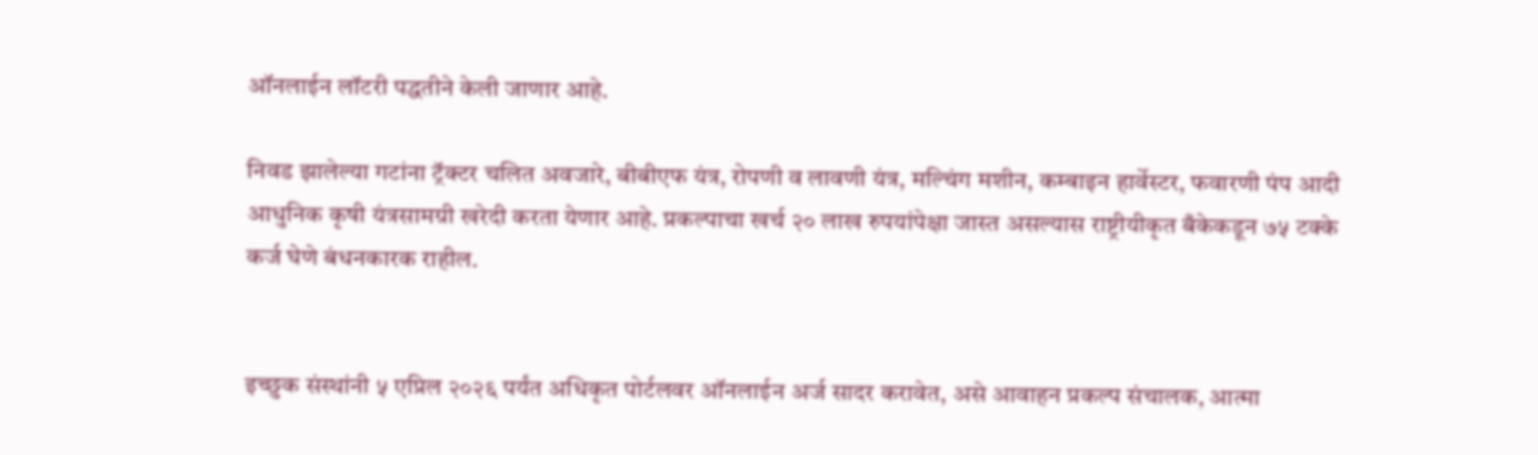ऑनलाईन लॉटरी पद्धतीने केली जाणार आहे.

निवड झालेल्या गटांना ट्रॅक्टर चलित अवजारे, बीबीएफ यंत्र, रोपणी व लावणी यंत्र, मल्चिंग मशीन, कम्बाइन हार्वेस्टर, फवारणी पंप आदी आधुनिक कृषी यंत्रसामग्री खरेदी करता येणार आहे. प्रकल्पाचा खर्च २० लाख रुपयांपेक्षा जास्त असल्यास राष्ट्रीयीकृत बँकेकडून ७५ टक्के कर्ज घेणे बंधनकारक राहील.


इच्छुक संस्थांनी ५ एप्रिल २०२६ पर्यंत अधिकृत पोर्टलवर ऑनलाईन अर्ज सादर करावेत, असे आवाहन प्रकल्प संचालक, आत्मा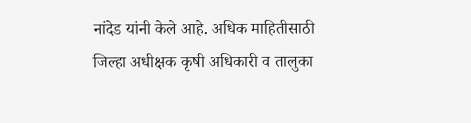नांदेड यांनी केले आहे. अधिक माहितीसाठी जिल्हा अधीक्षक कृषी अधिकारी व तालुका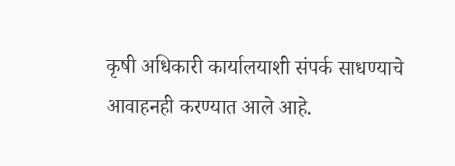कृषी अधिकारी कार्यालयाशी संपर्क साधण्याचे आवाहनही करण्यात आले आहे.